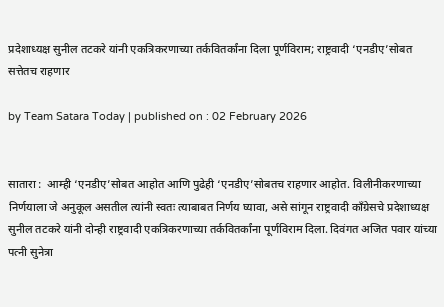प्रदेशाध्यक्ष सुनील तटकरे यांनी एकत्रिकरणाच्या तर्कवितर्कांना दिला पूर्णविराम; राष्ट्रवादी ‘एनडीए’सोबत सत्तेतच राहणार

by Team Satara Today | published on : 02 February 2026


सातारा :  आम्ही ‘एनडीए’सोबत आहोत आणि पुढेही ‘एनडीए’सोबतच राहणार आहोत. विलीनीकरणाच्या निर्णयाला जे अनुकूल असतील त्यांनी स्वतः त्याबाबत निर्णय घ्यावा, असे सांगून राष्ट्रवादी काँग्रेसचे प्रदेशाध्यक्ष सुनील तटकरे यांनी दोन्ही राष्ट्रवादी एकत्रिकरणाच्या तर्कवितर्कांना पूर्णविराम दिला. दिवंगत अजित पवार यांच्या पत्नी सुनेत्रा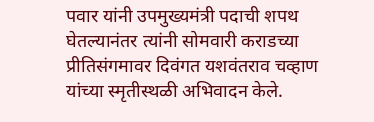पवार यांनी उपमुख्यमंत्री पदाची शपथ घेतल्यानंतर त्यांनी सोमवारी कराडच्या प्रीतिसंगमावर दिवंगत यशवंतराव चव्हाण यांच्या स्मृतीस्थळी अभिवादन केले.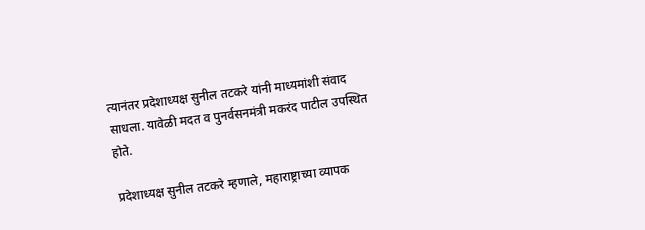त्यानंतर प्रदेशाध्यक्ष सुनील तटकरे यांनी माध्यमांशी संवाद साधला. यावेळी मदत व पुनर्वसनमंत्री मकरंद पाटील उपस्थित होते.

प्रदेशाध्यक्ष सुनील तटकरे म्हणाले, महाराष्ट्राच्या व्यापक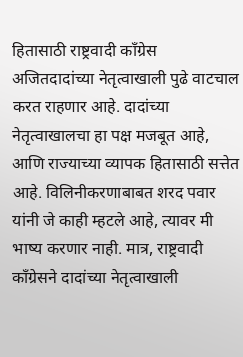हितासाठी राष्ट्रवादी काँग्रेस अजितदादांच्या नेतृत्वाखाली पुढे वाटचाल करत राहणार आहे. दादांच्या नेतृत्वाखालचा हा पक्ष मजबूत आहे, आणि राज्याच्या व्यापक हितासाठी सत्तेत आहे. विलिनीकरणाबाबत शरद पवार यांनी जे काही म्हटले आहे, त्यावर मी भाष्य करणार नाही. मात्र, राष्ट्रवादी काँग्रेसने दादांच्या नेतृत्वाखाली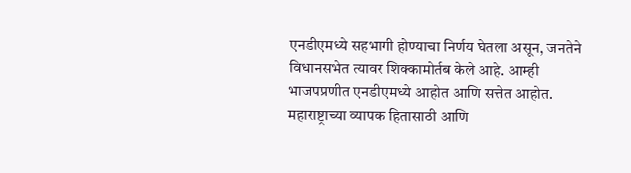एनडीएमध्ये सहभागी होण्याचा निर्णय घेतला असून, जनतेने विधानसभेत त्यावर शिक्कामोर्तब केले आहे. आम्ही भाजपप्रणीत एनडीएमध्ये आहोत आणि सत्तेत आहोत. महाराष्ट्राच्या व्यापक हितासाठी आणि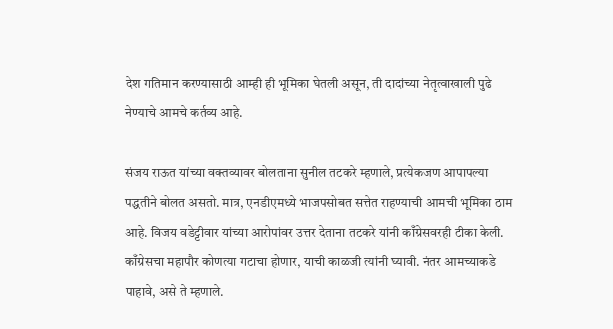देश गतिमान करण्यासाठी आम्ही ही भूमिका घेतली असून, ती दादांच्या नेतृत्वाखाली पुढे नेण्याचे आमचे कर्तव्य आहे.

संजय राऊत यांच्या वक्तव्यावर बोलताना सुनील तटकरे म्हणाले, प्रत्येकजण आपापल्या पद्धतीने बोलत असतो. मात्र, एनडीएमध्ये भाजपसोबत सत्तेत राहण्याची आमची भूमिका ठाम आहे. विजय वडेट्टीवार यांच्या आरोपांवर उत्तर देताना तटकरे यांनी काँग्रेसवरही टीका केली. काँग्रेसचा महापौर कोणत्या गटाचा होणार, याची काळजी त्यांनी घ्यावी. नंतर आमच्याकडे पाहावे, असे ते म्हणाले.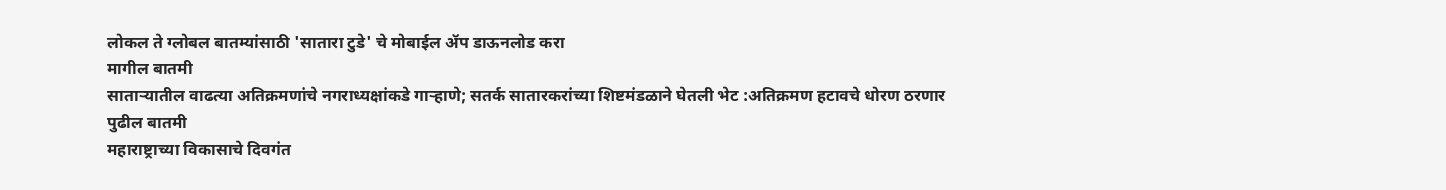लोकल ते ग्लोबल बातम्यांसाठी 'सातारा टुडे' चे मोबाईल ॲप डाऊनलोड करा
मागील बातमी
साताऱ्यातील वाढत्या अतिक्रमणांचे नगराध्यक्षांकडे गाऱ्हाणे; सतर्क सातारकरांच्या शिष्टमंडळाने घेतली भेट :अतिक्रमण हटावचे धोरण ठरणार
पुढील बातमी
महाराष्ट्राच्या विकासाचे दिवगंत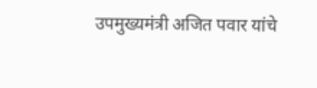उपमुख्यमंत्री अजित पवार यांचे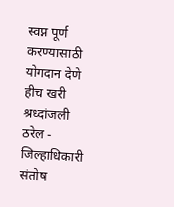स्वप्न पूर्ण करण्यासाठी योगदान देणे हीच खरी श्रध्दांजली ठरेल - जिल्हाधिकारी संतोष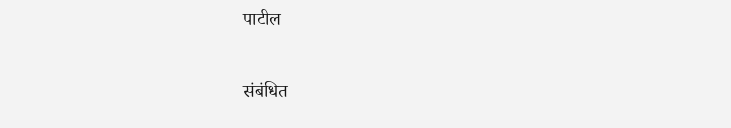पाटील

संबंधित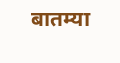बातम्या